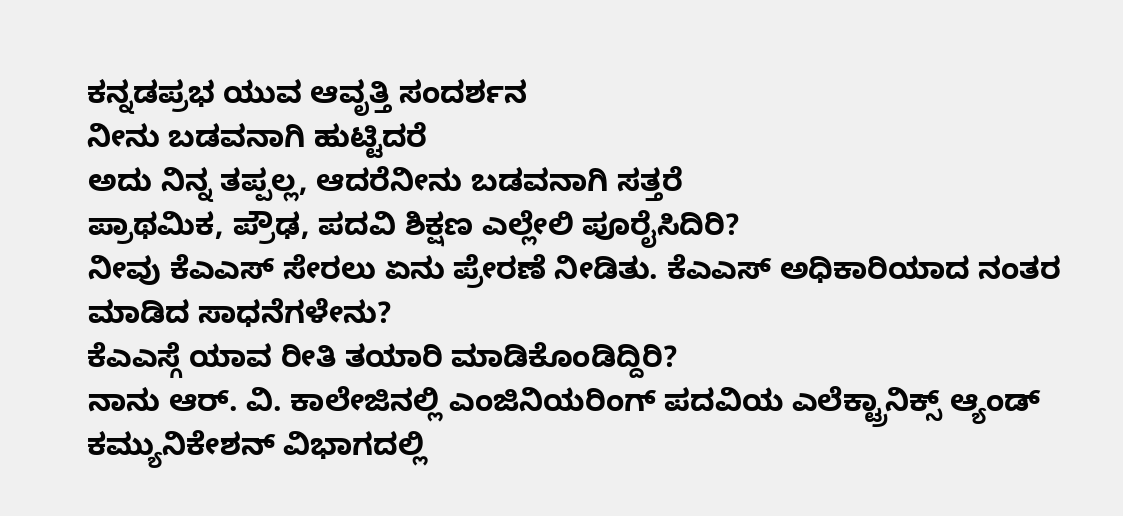ಕನ್ನಡಪ್ರಭ ಯುವ ಆವೃತ್ತಿ ಸಂದರ್ಶನ
ನೀನು ಬಡವನಾಗಿ ಹುಟ್ಟಿದರೆ
ಅದು ನಿನ್ನ ತಪ್ಪಲ್ಲ, ಆದರೆನೀನು ಬಡವನಾಗಿ ಸತ್ತರೆ
ಪ್ರಾಥಮಿಕ, ಪ್ರೌಢ, ಪದವಿ ಶಿಕ್ಷಣ ಎಲ್ಲೇಲಿ ಪೂರೈಸಿದಿರಿ?
ನೀವು ಕೆಎಎಸ್ ಸೇರಲು ಏನು ಪ್ರೇರಣೆ ನೀಡಿತು. ಕೆಎಎಸ್ ಅಧಿಕಾರಿಯಾದ ನಂತರ ಮಾಡಿದ ಸಾಧನೆಗಳೇನು?
ಕೆಎಎಸ್ಗೆ ಯಾವ ರೀತಿ ತಯಾರಿ ಮಾಡಿಕೊಂಡಿದ್ದಿರಿ?
ನಾನು ಆರ್. ವಿ. ಕಾಲೇಜಿನಲ್ಲಿ ಎಂಜಿನಿಯರಿಂಗ್ ಪದವಿಯ ಎಲೆಕ್ಟ್ರಾನಿಕ್ಸ್ ಆ್ಯಂಡ್ ಕಮ್ಯುನಿಕೇಶನ್ ವಿಭಾಗದಲ್ಲಿ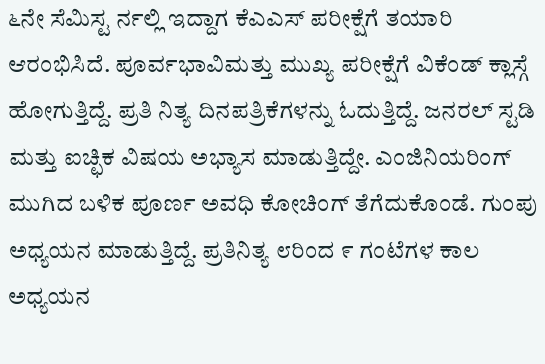೬ನೇ ಸೆಮಿಸ್ಟ ರ್ನಲ್ಲಿ ಇದ್ದಾಗ ಕೆಎಎಸ್ ಪರೀಕ್ಷೆಗೆ ತಯಾರಿ ಆರಂಭಿಸಿದೆ. ಪೂರ್ವಭಾವಿಮತ್ತು ಮುಖ್ಯ ಪರೀಕ್ಷೆಗೆ ವಿಕೆಂಡ್ ಕ್ಲಾಸ್ಗೆ ಹೋಗುತ್ತಿದ್ದೆ. ಪ್ರತಿ ನಿತ್ಯ ದಿನಪತ್ರಿಕೆಗಳನ್ನು ಓದುತ್ತಿದ್ದೆ. ಜನರಲ್ ಸ್ಟಡಿ ಮತ್ತು ಐಚ್ಛಿಕ ವಿಷಯ ಅಭ್ಯಾಸ ಮಾಡುತ್ತಿದ್ದೇ. ಎಂಜಿನಿಯರಿಂಗ್ ಮುಗಿದ ಬಳಿಕ ಪೂರ್ಣ ಅವಧಿ ಕೋಚಿಂಗ್ ತೆಗೆದುಕೊಂಡೆ. ಗುಂಪು ಅಧ್ಯಯನ ಮಾಡುತ್ತಿದ್ದೆ. ಪ್ರತಿನಿತ್ಯ ೮ರಿಂದ ೯ ಗಂಟೆಗಳ ಕಾಲ ಅಧ್ಯಯನ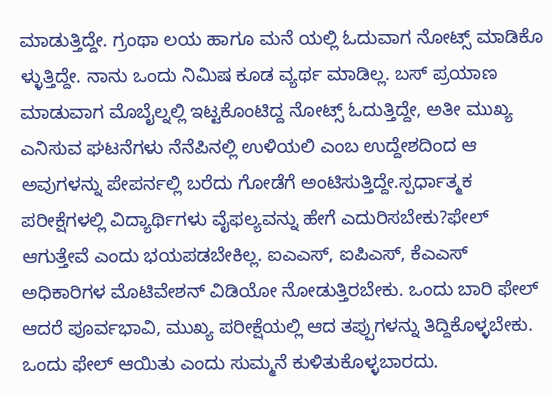ಮಾಡುತ್ತಿದ್ದೇ. ಗ್ರಂಥಾ ಲಯ ಹಾಗೂ ಮನೆ ಯಲ್ಲಿ ಓದುವಾಗ ನೋಟ್ಸ್ ಮಾಡಿಕೊ ಳ್ಳುತ್ತಿದ್ದೇ. ನಾನು ಒಂದು ನಿಮಿಷ ಕೂಡ ವ್ಯರ್ಥ ಮಾಡಿಲ್ಲ. ಬಸ್ ಪ್ರಯಾಣ ಮಾಡುವಾಗ ಮೊಬೈಲ್ನಲ್ಲಿ ಇಟ್ಟಕೊಂಟಿದ್ದ ನೋಟ್ಸ್ ಓದುತ್ತಿದ್ದೇ, ಅತೀ ಮುಖ್ಯ ಎನಿಸುವ ಘಟನೆಗಳು ನೆನೆಪಿನಲ್ಲಿ ಉಳಿಯಲಿ ಎಂಬ ಉದ್ದೇಶದಿಂದ ಆ ಅವುಗಳನ್ನು ಪೇಪರ್ನಲ್ಲಿ ಬರೆದು ಗೋಡೆಗೆ ಅಂಟಿಸುತ್ತಿದ್ದೇ.ಸ್ಪರ್ಧಾತ್ಮಕ ಪರೀಕ್ಷೆಗಳಲ್ಲಿ ವಿದ್ಯಾರ್ಥಿಗಳು ವೈಫಲ್ಯವನ್ನು ಹೇಗೆ ಎದುರಿಸಬೇಕು?ಫೇಲ್ ಆಗುತ್ತೇವೆ ಎಂದು ಭಯಪಡಬೇಕಿಲ್ಲ. ಐಎಎಸ್, ಐಪಿಎಸ್, ಕೆಎಎಸ್ ಅಧಿಕಾರಿಗಳ ಮೊಟಿವೇಶನ್ ವಿಡಿಯೋ ನೋಡುತ್ತಿರಬೇಕು. ಒಂದು ಬಾರಿ ಫೇಲ್ ಆದರೆ ಪೂರ್ವಭಾವಿ, ಮುಖ್ಯ ಪರೀಕ್ಷೆಯಲ್ಲಿ ಆದ ತಪ್ಪುಗಳನ್ನು ತಿದ್ದಿಕೊಳ್ಳಬೇಕು. ಒಂದು ಫೇಲ್ ಆಯಿತು ಎಂದು ಸುಮ್ಮನೆ ಕುಳಿತುಕೊಳ್ಳಬಾರದು.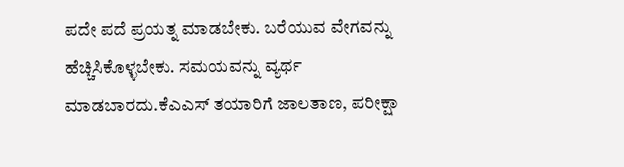ಪದೇ ಪದೆ ಪ್ರಯತ್ನ ಮಾಡಬೇಕು. ಬರೆಯುವ ವೇಗವನ್ನು ಹೆಚ್ಚಿಸಿಕೊಳ್ಳಬೇಕು. ಸಮಯವನ್ನು ವ್ಯರ್ಥ ಮಾಡಬಾರದು.ಕೆಎಎಸ್ ತಯಾರಿಗೆ ಜಾಲತಾಣ, ಪರೀಕ್ಷಾ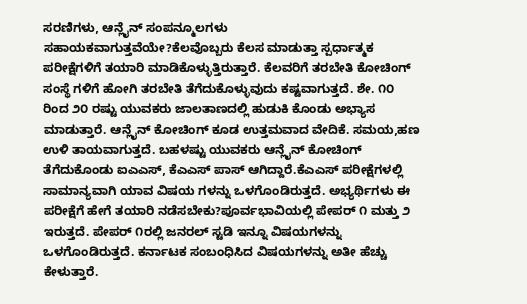ಸರಣಿಗಳು, ಆನ್ಲೈನ್ ಸಂಪನ್ಮೂಲಗಳು ಸಹಾಯಕವಾಗುತ್ತವೆಯೇ?ಕೆಲವೊಬ್ಬರು ಕೆಲಸ ಮಾಡುತ್ತಾ ಸ್ಪರ್ಧಾತ್ಮಕ ಪರೀಕ್ಷೆಗಳಿಗೆ ತಯಾರಿ ಮಾಡಿಕೊಳ್ಳುತ್ತಿರುತ್ತಾರೆ. ಕೆಲವರಿಗೆ ತರಬೇತಿ ಕೋಚಿಂಗ್ ಸಂಸ್ಥೆ ಗಳಿಗೆ ಹೋಗಿ ತರಬೇತಿ ತೆಗೆದುಕೊಳ್ಳುವುದು ಕಷ್ಟವಾಗುತ್ತದೆ. ಶೇ. ೧೦ ರಿಂದ ೨೦ ರಷ್ಟು ಯುವಕರು ಜಾಲತಾಣದಲ್ಲಿ ಹುಡುಕಿ ಕೊಂಡು ಅಭ್ಯಾಸ ಮಾಡುತ್ತಾರೆ. ಆನ್ಲೈನ್ ಕೋಚಿಂಗ್ ಕೂಡ ಉತ್ತಮವಾದ ವೇದಿಕೆ. ಸಮಯ,ಹಣ ಉಳಿ ತಾಯವಾಗುತ್ತದೆ. ಬಹಳಷ್ಟು ಯುವಕರು ಆನ್ಲೈನ್ ಕೋಚಿಂಗ್ ತೆಗೆದುಕೊಂಡು ಐಎಎಸ್, ಕೆಎಎಸ್ ಪಾಸ್ ಆಗಿದ್ದಾರೆ.ಕೆಎಎಸ್ ಪರೀಕ್ಷೆಗಳಲ್ಲಿ ಸಾಮಾನ್ಯವಾಗಿ ಯಾವ ವಿಷಯ ಗಳನ್ನು ಒಳಗೊಂಡಿರುತ್ತದೆ. ಅಭ್ಯರ್ಥಿಗಳು ಈ ಪರೀಕ್ಷೆಗೆ ಹೇಗೆ ತಯಾರಿ ನಡೆಸಬೇಕು?ಪೂರ್ವಭಾವಿಯಲ್ಲಿ ಪೇಪರ್ ೧ ಮತ್ತು ೨ ಇರುತ್ತದೆ. ಪೇಪರ್ ೧ರಲ್ಲಿ ಜನರಲ್ ಸ್ಟಡಿ ಇನ್ನೂ ವಿಷಯಗಳನ್ನು ಒಳಗೊಂಡಿರುತ್ತದೆ. ಕರ್ನಾಟಕ ಸಂಬಂಧಿಸಿದ ವಿಷಯಗಳನ್ನು ಅತೀ ಹೆಚ್ಚು ಕೇಳುತ್ತಾರೆ.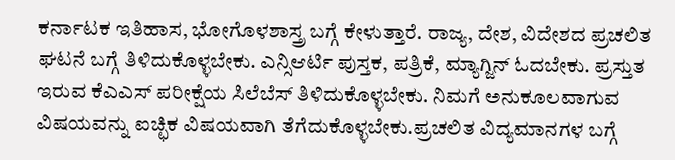ಕರ್ನಾಟಕ ಇತಿಹಾಸ, ಭೋಗೊಳಶಾಸ್ತ್ರ ಬಗ್ಗೆ ಕೇಳುತ್ತಾರೆ. ರಾಜ್ಯ, ದೇಶ, ವಿದೇಶದ ಪ್ರಚಲಿತ ಘಟನೆ ಬಗ್ಗೆ ತಿಳಿದುಕೊಳ್ಳಬೇಕು. ಎನ್ಸಿಆರ್ಟಿ ಪುಸ್ತಕ, ಪತ್ರಿಕೆ, ಮ್ಯಾಗ್ಜಿನ್ ಓದಬೇಕು. ಪ್ರಸ್ತುತ ಇರುವ ಕೆಎಎಸ್ ಪರೀಕ್ಷೆಯ ಸಿಲೆಬೆಸ್ ತಿಳಿದುಕೊಳ್ಳಬೇಕು. ನಿಮಗೆ ಅನುಕೂಲವಾಗುವ ವಿಷಯವನ್ನು ಐಚ್ಛಿಕ ವಿಷಯವಾಗಿ ತೆಗೆದುಕೊಳ್ಳಬೇಕು.ಪ್ರಚಲಿತ ವಿದ್ಯಮಾನಗಳ ಬಗ್ಗೆ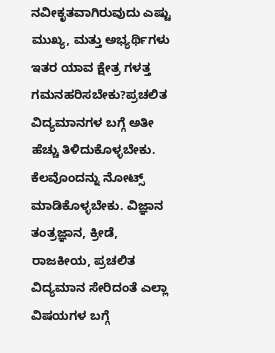ನವೀಕೃತವಾಗಿರುವುದು ಎಷ್ಟು ಮುಖ್ಯ, ಮತ್ತು ಅಭ್ಯರ್ಥಿಗಳು ಇತರ ಯಾವ ಕ್ಷೇತ್ರ ಗಳತ್ತ ಗಮನಹರಿಸಬೇಕು?ಪ್ರಚಲಿತ ವಿದ್ಯಮಾನಗಳ ಬಗ್ಗೆ ಅತೀ ಹೆಚ್ಚು ತಿಳಿದುಕೊಳ್ಳಬೇಕು. ಕೆಲವೊಂದನ್ನು ನೋಟ್ಸ್ ಮಾಡಿಕೊಳ್ಳಬೇಕು. ವಿಜ್ಞಾನ ತಂತ್ರಜ್ಞಾನ, ಕ್ರೀಡೆ, ರಾಜಕೀಯ, ಪ್ರಚಲಿತ ವಿದ್ಯಮಾನ ಸೇರಿದಂತೆ ಎಲ್ಲಾ ವಿಷಯಗಳ ಬಗ್ಗೆ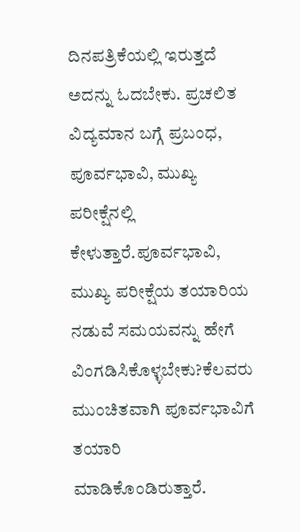ದಿನಪತ್ರಿಕೆಯಲ್ಲಿ ಇರುತ್ತದೆ ಅದನ್ನು ಓದಬೇಕು. ಪ್ರಚಲಿತ ವಿದ್ಯಮಾನ ಬಗ್ಗೆ ಪ್ರಬಂಧ, ಪೂರ್ವಭಾವಿ, ಮುಖ್ಯ ಪರೀಕ್ಷೆನಲ್ಲಿ ಕೇಳುತ್ತಾರೆ.ಪೂರ್ವಭಾವಿ, ಮುಖ್ಯ ಪರೀಕ್ಷೆಯ ತಯಾರಿಯ ನಡುವೆ ಸಮಯವನ್ನು ಹೇಗೆ ವಿಂಗಡಿಸಿಕೊಳ್ಳಬೇಕು?ಕೆಲವರು ಮುಂಚಿತವಾಗಿ ಪೂರ್ವಭಾವಿಗೆ ತಯಾರಿ ಮಾಡಿಕೊಂಡಿರುತ್ತಾರೆ.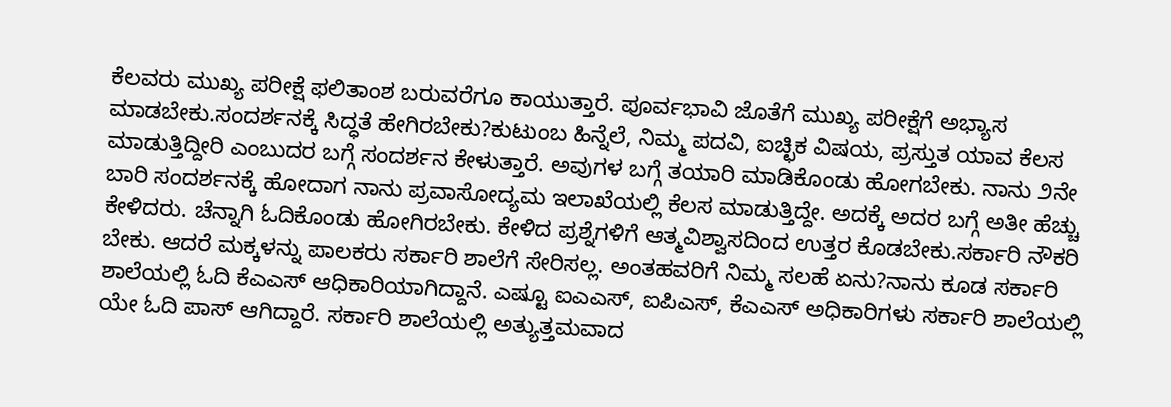ಕೆಲವರು ಮುಖ್ಯ ಪರೀಕ್ಷೆ ಫಲಿತಾಂಶ ಬರುವರೆಗೂ ಕಾಯುತ್ತಾರೆ. ಪೂರ್ವಭಾವಿ ಜೊತೆಗೆ ಮುಖ್ಯ ಪರೀಕ್ಷೆಗೆ ಅಭ್ಯಾಸ ಮಾಡಬೇಕು.ಸಂದರ್ಶನಕ್ಕೆ ಸಿದ್ಧತೆ ಹೇಗಿರಬೇಕು?ಕುಟುಂಬ ಹಿನ್ನೆಲೆ, ನಿಮ್ಮ ಪದವಿ, ಐಚ್ಛಿಕ ವಿಷಯ, ಪ್ರಸ್ತುತ ಯಾವ ಕೆಲಸ ಮಾಡುತ್ತಿದ್ದೀರಿ ಎಂಬುದರ ಬಗ್ಗೆ ಸಂದರ್ಶನ ಕೇಳುತ್ತಾರೆ. ಅವುಗಳ ಬಗ್ಗೆ ತಯಾರಿ ಮಾಡಿಕೊಂಡು ಹೋಗಬೇಕು. ನಾನು ೨ನೇ ಬಾರಿ ಸಂದರ್ಶನಕ್ಕೆ ಹೋದಾಗ ನಾನು ಪ್ರವಾಸೋದ್ಯಮ ಇಲಾಖೆಯಲ್ಲಿ ಕೆಲಸ ಮಾಡುತ್ತಿದ್ದೇ. ಅದಕ್ಕೆ ಅದರ ಬಗ್ಗೆ ಅತೀ ಹೆಚ್ಚು ಕೇಳಿದರು. ಚೆನ್ನಾಗಿ ಓದಿಕೊಂಡು ಹೋಗಿರಬೇಕು. ಕೇಳಿದ ಪ್ರಶ್ನೆಗಳಿಗೆ ಆತ್ಮವಿಶ್ವಾಸದಿಂದ ಉತ್ತರ ಕೊಡಬೇಕು.ಸರ್ಕಾರಿ ನೌಕರಿ ಬೇಕು. ಆದರೆ ಮಕ್ಕಳನ್ನು ಪಾಲಕರು ಸರ್ಕಾರಿ ಶಾಲೆಗೆ ಸೇರಿಸಲ್ಲ. ಅಂತಹವರಿಗೆ ನಿಮ್ಮ ಸಲಹೆ ಏನು?ನಾನು ಕೂಡ ಸರ್ಕಾರಿ ಶಾಲೆಯಲ್ಲಿ ಓದಿ ಕೆಎಎಸ್ ಆಧಿಕಾರಿಯಾಗಿದ್ದಾನೆ. ಎಷ್ಟೂ ಐಎಎಸ್, ಐಪಿಎಸ್, ಕೆಎಎಸ್ ಅಧಿಕಾರಿಗಳು ಸರ್ಕಾರಿ ಶಾಲೆಯಲ್ಲಿ ಯೇ ಓದಿ ಪಾಸ್ ಆಗಿದ್ದಾರೆ. ಸರ್ಕಾರಿ ಶಾಲೆಯಲ್ಲಿ ಅತ್ಯುತ್ತಮವಾದ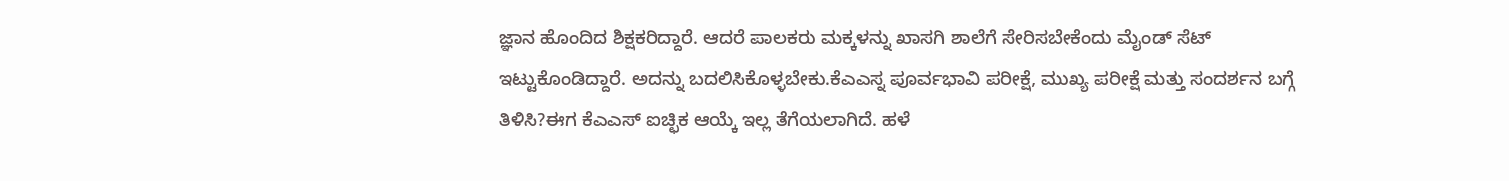ಜ್ಞಾನ ಹೊಂದಿದ ಶಿಕ್ಷಕರಿದ್ದಾರೆ. ಆದರೆ ಪಾಲಕರು ಮಕ್ಕಳನ್ನು ಖಾಸಗಿ ಶಾಲೆಗೆ ಸೇರಿಸಬೇಕೆಂದು ಮೈಂಡ್ ಸೆಟ್ ಇಟ್ಟುಕೊಂಡಿದ್ದಾರೆ. ಅದನ್ನು ಬದಲಿಸಿಕೊಳ್ಳಬೇಕು.ಕೆಎಎಸ್ನ ಪೂರ್ವಭಾವಿ ಪರೀಕ್ಷೆ, ಮುಖ್ಯ ಪರೀಕ್ಷೆ ಮತ್ತು ಸಂದರ್ಶನ ಬಗ್ಗೆ ತಿಳಿಸಿ?ಈಗ ಕೆಎಎಸ್ ಐಚ್ಛಿಕ ಆಯ್ಕೆ ಇಲ್ಲ ತೆಗೆಯಲಾಗಿದೆ. ಹಳೆ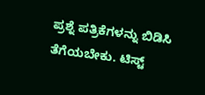ಪ್ರಶ್ನೆ ಪತ್ರಿಕೆಗಳನ್ನು ಬಿಡಿಸಿ ತೆಗೆಯಬೇಕು. ಟಿಸ್ಟ್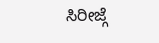ಸಿರೀಜ್ಗೆ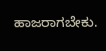ಹಾಜರಾಗಬೇಕು.